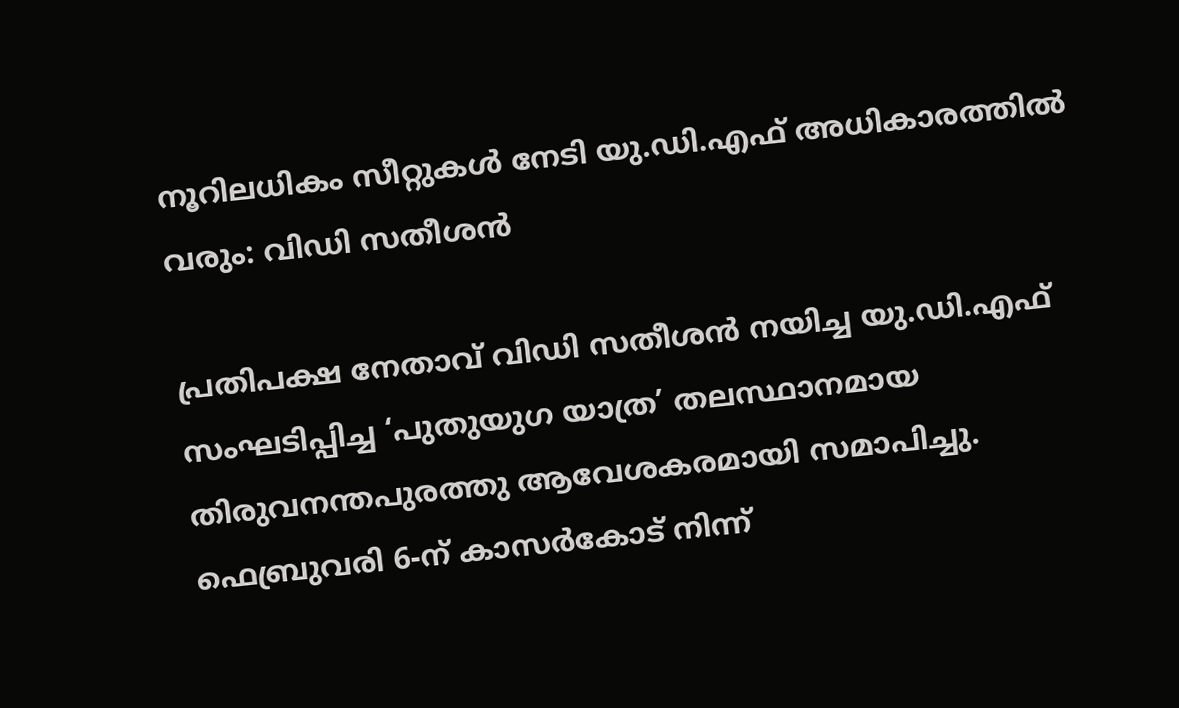നൂറിലധികം സീറ്റുകൾ നേടി യു.ഡി.എഫ് അധികാരത്തിൽ വരും: വിഡി സതീശൻ

പ്രതിപക്ഷ നേതാവ് വിഡി സതീശൻ നയിച്ച യു.ഡി.എഫ് സംഘടിപ്പിച്ച ‘പുതുയുഗ യാത്ര’ തലസ്ഥാനമായ തിരുവനന്തപുരത്തു ആവേശകരമായി സമാപിച്ചു. ഫെബ്രുവരി 6-ന് കാസർകോട് നിന്ന്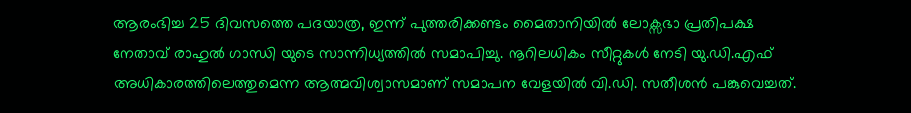ആരംഭിച്ച 25 ദിവസത്തെ പദയാത്ര, ഇന്ന് പുത്തരിക്കണ്ടം മൈതാനിയിൽ ലോക്സഭാ പ്രതിപക്ഷ നേതാവ് രാഹുൽ ഗാന്ധി യുടെ സാന്നിധ്യത്തിൽ സമാപിച്ചു. നൂറിലധികം സീറ്റുകൾ നേടി യു.ഡി.എഫ് അധികാരത്തിലെത്തുമെന്ന ആത്മവിശ്വാസമാണ് സമാപന വേളയിൽ വി.ഡി. സതീശൻ പങ്കുവെച്ചത്.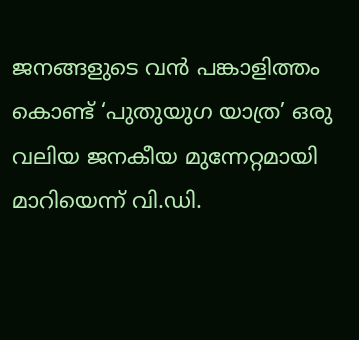ജനങ്ങളുടെ വൻ പങ്കാളിത്തം കൊണ്ട് ‘പുതുയുഗ യാത്ര’ ഒരു വലിയ ജനകീയ മുന്നേറ്റമായി മാറിയെന്ന് വി.ഡി.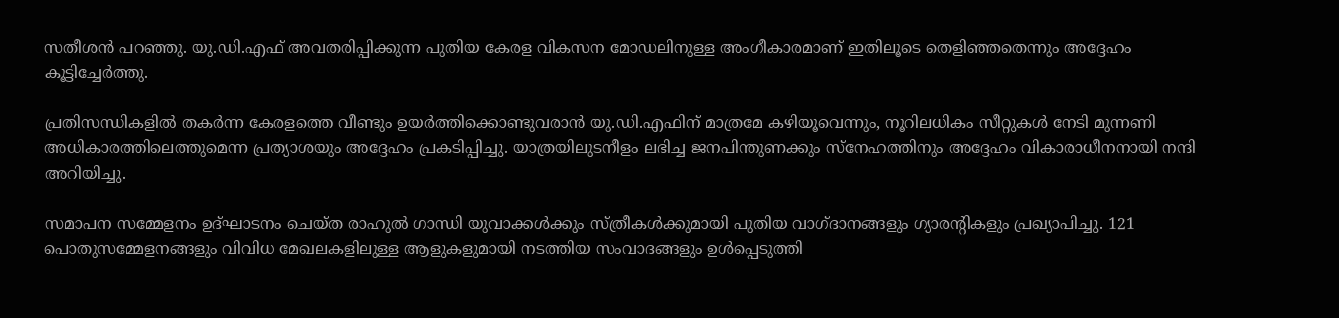സതീശൻ പറഞ്ഞു. യു.ഡി.എഫ് അവതരിപ്പിക്കുന്ന പുതിയ കേരള വികസന മോഡലിനുള്ള അംഗീകാരമാണ് ഇതിലൂടെ തെളിഞ്ഞതെന്നും അദ്ദേഹം കൂട്ടിച്ചേർത്തു.

പ്രതിസന്ധികളിൽ തകർന്ന കേരളത്തെ വീണ്ടും ഉയർത്തിക്കൊണ്ടുവരാൻ യു.ഡി.എഫിന് മാത്രമേ കഴിയൂവെന്നും, നൂറിലധികം സീറ്റുകൾ നേടി മുന്നണി അധികാരത്തിലെത്തുമെന്ന പ്രത്യാശയും അദ്ദേഹം പ്രകടിപ്പിച്ചു. യാത്രയിലുടനീളം ലഭിച്ച ജനപിന്തുണക്കും സ്നേഹത്തിനും അദ്ദേഹം വികാരാധീനനായി നന്ദി അറിയിച്ചു.

സമാപന സമ്മേളനം ഉദ്ഘാടനം ചെയ്ത രാഹുൽ ഗാന്ധി യുവാക്കൾക്കും സ്ത്രീകൾക്കുമായി പുതിയ വാഗ്ദാനങ്ങളും ഗ്യാരന്റികളും പ്രഖ്യാപിച്ചു. 121 പൊതുസമ്മേളനങ്ങളും വിവിധ മേഖലകളിലുള്ള ആളുകളുമായി നടത്തിയ സംവാദങ്ങളും ഉൾപ്പെടുത്തി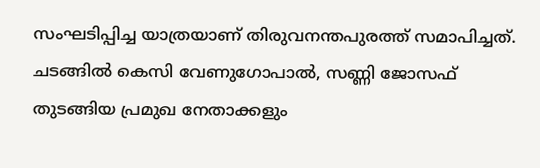സംഘടിപ്പിച്ച യാത്രയാണ് തിരുവനന്തപുരത്ത് സമാപിച്ചത്. ചടങ്ങിൽ കെസി വേണുഗോപാൽ, സണ്ണി ജോസഫ് തുടങ്ങിയ പ്രമുഖ നേതാക്കളും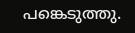പങ്കെടുത്തു.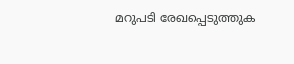മറുപടി രേഖപ്പെടുത്തുക